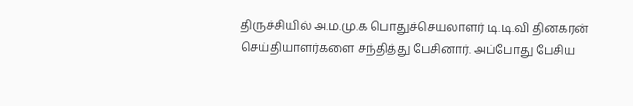திருச்சியில் அ.ம.மு.க பொதுச்செயலாளர் டி.டி.வி தினகரன் செய்தியாளர்களை சந்தித்து பேசினார். அப்போது பேசிய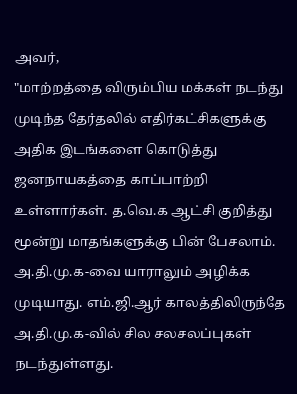அவர்,
"மாற்றத்தை விரும்பிய மக்கள் நடந்து முடிந்த தேர்தலில் எதிர்கட்சிகளுக்கு அதிக இடங்களை கொடுத்து ஜனநாயகத்தை காப்பாற்றி உள்ளார்கள். த.வெ.க ஆட்சி குறித்து மூன்று மாதங்களுக்கு பின் பேசலாம். அ.தி.மு.க-வை யாராலும் அழிக்க முடியாது. எம்.ஜி.ஆர் காலத்திலிருந்தே அ.தி.மு.க-வில் சில சலசலப்புகள் நடந்துள்ளது.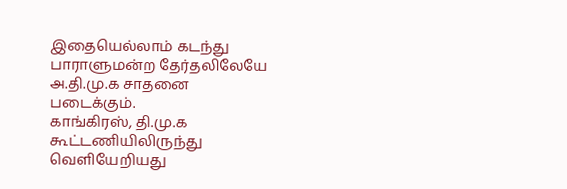இதையெல்லாம் கடந்து பாராளுமன்ற தேர்தலிலேயே அ.தி.மு.க சாதனை படைக்கும்.
காங்கிரஸ், தி.மு.க கூட்டணியிலிருந்து வெளியேறியது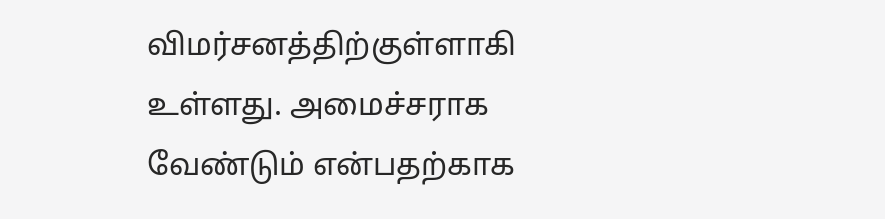விமர்சனத்திற்குள்ளாகி உள்ளது. அமைச்சராக வேண்டும் என்பதற்காக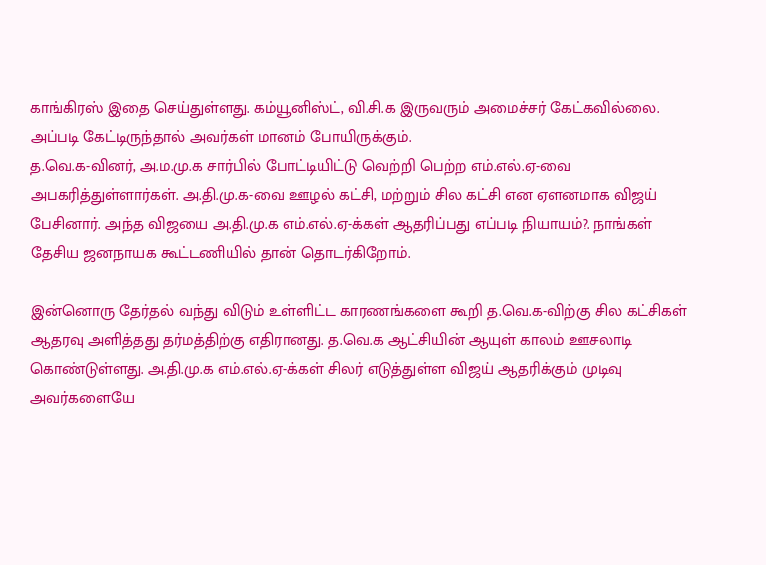காங்கிரஸ் இதை செய்துள்ளது. கம்யூனிஸ்ட், வி.சி.க இருவரும் அமைச்சர் கேட்கவில்லை. அப்படி கேட்டிருந்தால் அவர்கள் மானம் போயிருக்கும்.
த.வெ.க-வினர், அ.ம.மு.க சார்பில் போட்டியிட்டு வெற்றி பெற்ற எம்.எல்.ஏ-வை அபகரித்துள்ளார்கள். அ.தி.மு.க-வை ஊழல் கட்சி, மற்றும் சில கட்சி என ஏளனமாக விஜய் பேசினார். அந்த விஜயை அ.தி.மு.க எம்.எல்.ஏ-க்கள் ஆதரிப்பது எப்படி நியாயம்?. நாங்கள் தேசிய ஜனநாயக கூட்டணியில் தான் தொடர்கிறோம்.

இன்னொரு தேர்தல் வந்து விடும் உள்ளிட்ட காரணங்களை கூறி த.வெ.க-விற்கு சில கட்சிகள் ஆதரவு அளித்தது தர்மத்திற்கு எதிரானது. த.வெ.க ஆட்சியின் ஆயுள் காலம் ஊசலாடி கொண்டுள்ளது. அ.தி.மு.க எம்.எல்.ஏ-க்கள் சிலர் எடுத்துள்ள விஜய் ஆதரிக்கும் முடிவு அவர்களையே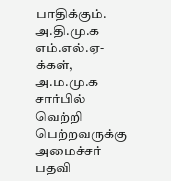பாதிக்கும். அ.தி.மு.க எம்.எல்.ஏ-க்கள், அ.ம.மு.க சார்பில் வெற்றி பெற்றவருக்கு அமைச்சர் பதவி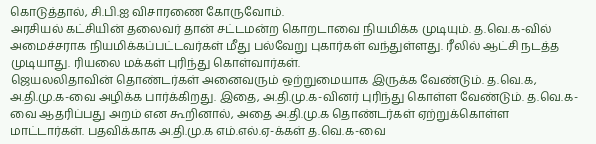கொடுத்தால், சி.பி.ஐ விசாரணை கோருவோம்.
அரசியல் கட்சியின் தலைவர் தான் சட்டமன்ற கொறடாவை நியமிக்க முடியும். த.வெ.க-வில் அமைச்சராக நியமிக்கப்பட்டவர்கள் மீது பல்வேறு புகார்கள் வந்துள்ளது. ரீலில் ஆட்சி நடத்த முடியாது. ரியலை மக்கள் புரிந்து கொள்வார்கள்.
ஜெயலலிதாவின் தொண்டர்கள் அனைவரும் ஒற்றுமையாக இருக்க வேண்டும். த.வெ.க, அ.தி.மு.க-வை அழிக்க பார்க்கிறது. இதை, அ.தி.மு.க-வினர் புரிந்து கொள்ள வேண்டும். த.வெ.க-வை ஆதரிப்பது அறம் என கூறினால், அதை அ.தி.மு.க தொண்டர்கள் ஏற்றுக்கொள்ள மாட்டார்கள். பதவிக்காக அ.தி.மு.க எம்.எல்.ஏ-க்கள் த.வெ.க-வை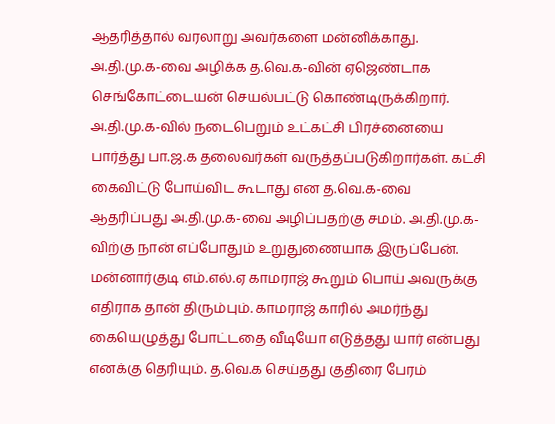ஆதரித்தால் வரலாறு அவர்களை மன்னிக்காது. அ.தி.மு.க-வை அழிக்க த.வெ.க-வின் ஏஜெண்டாக செங்கோட்டையன் செயல்பட்டு கொண்டிருக்கிறார்.
அ.தி.மு.க-வில் நடைபெறும் உட்கட்சி பிரச்னையை பார்த்து பா.ஜ.க தலைவர்கள் வருத்தப்படுகிறார்கள். கட்சி கைவிட்டு போய்விட கூடாது என த.வெ.க-வை ஆதரிப்பது அ.தி.மு.க-வை அழிப்பதற்கு சமம். அ.தி.மு.க-விற்கு நான் எப்போதும் உறுதுணையாக இருப்பேன். மன்னார்குடி எம்.எல்.ஏ காமராஜ் கூறும் பொய் அவருக்கு எதிராக தான் திரும்பும். காமராஜ் காரில் அமர்ந்து கையெழுத்து போட்டதை வீடியோ எடுத்தது யார் என்பது எனக்கு தெரியும். த.வெ.க செய்தது குதிரை பேரம்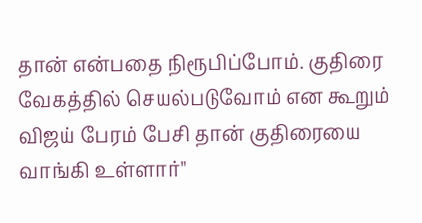தான் என்பதை நிரூபிப்போம். குதிரை வேகத்தில் செயல்படுவோம் என கூறும் விஜய் பேரம் பேசி தான் குதிரையை வாங்கி உள்ளார்"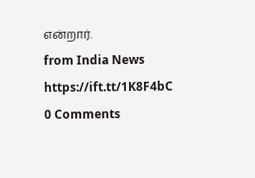என்றார்.
from India News https://ift.tt/1K8F4bC
0 Comments